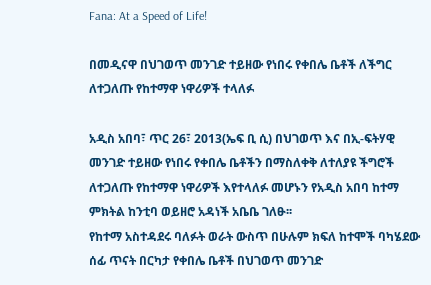Fana: At a Speed of Life!

በመዲናዋ በህገወጥ መንገድ ተይዘው የነበሩ የቀበሌ ቤቶች ለችግር ለተጋለጡ የከተማዋ ነዋሪዎች ተላለፉ

አዲስ አበባ፣ ጥር 26፣ 2013(ኤፍ ቢ ሲ) በህገወጥ እና በኢ-ፍትሃዊ መንገድ ተይዘው የነበሩ የቀበሌ ቤቶችን በማስለቀቅ ለተለያዩ ችግሮች ለተጋለጡ የከተማዋ ነዋሪዎች እየተላለፉ መሆኑን የአዲስ አበባ ከተማ ምክትል ከንቲባ ወይዘሮ አዳነች አቤቤ ገለፁ፡፡
የከተማ አስተዳደሩ ባለፉት ወራት ውስጥ በሁሉም ክፍለ ከተሞች ባካሄደው ሰፊ ጥናት በርካታ የቀበሌ ቤቶች በህገወጥ መንገድ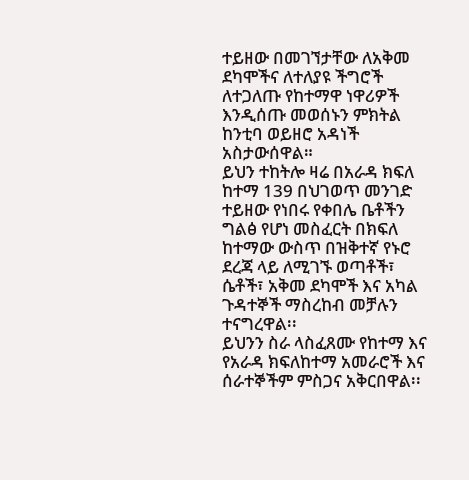ተይዘው በመገኘታቸው ለአቅመ ደካሞችና ለተለያዩ ችግሮች ለተጋለጡ የከተማዋ ነዋሪዎች እንዲሰጡ መወሰኑን ምክትል ከንቲባ ወይዘሮ አዳነች አስታውሰዋል።
ይህን ተከትሎ ዛሬ በአራዳ ክፍለ ከተማ 139 በህገወጥ መንገድ ተይዘው የነበሩ የቀበሌ ቤቶችን ግልፅ የሆነ መስፈርት በክፍለ ከተማው ውስጥ በዝቅተኛ የኑሮ ደረጃ ላይ ለሚገኙ ወጣቶች፣ ሴቶች፣ አቅመ ደካሞች እና አካል ጉዳተኞች ማስረከብ መቻሉን ተናግረዋል፡፡
ይህንን ስራ ላስፈጸሙ የከተማ እና የአራዳ ክፍለከተማ አመራሮች እና ሰራተኞችም ምስጋና አቅርበዋል፡፡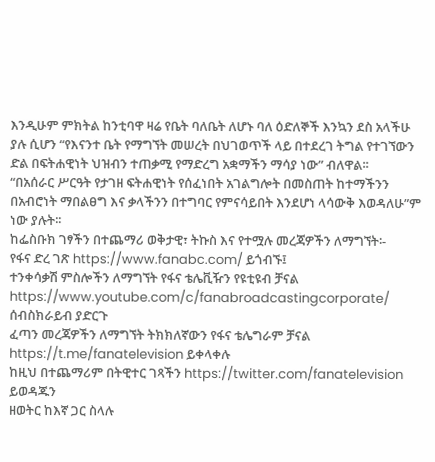እንዲሁም ምክትል ከንቲባዋ ዛሬ የቤት ባለቤት ለሆኑ ባለ ዕድለኞች እንኳን ደስ አላችሁ ያሉ ሲሆን “የእናንተ ቤት የማግኘት መሠረት በህገወጥች ላይ በተደረገ ትግል የተገኘውን ድል በፍትሐዊነት ህዝብን ተጠቃሚ የማድረግ አቋማችን ማሳያ ነው” ብለዋል፡፡
“በአሰራር ሥርዓት የታገዘ ፍትሐዊነት የሰፈነበት አገልግሎት በመስጠት ከተማችንን በአብሮነት ማበልፀግ እና ቃላችንን በተግባር የምናሳይበት እንደሆነ ላሳውቅ እወዳለሁ”ም ነው ያሉት፡፡
ከፌስቡክ ገፃችን በተጨማሪ ወቅታዊ፣ ትኩስ እና የተሟሉ መረጃዎችን ለማግኘት፡-
የፋና ድረ ገጽ https://www.fanabc.com/ ይጎብኙ፤
ተንቀሳቃሽ ምስሎችን ለማግኘት የፋና ቴሌቪዥን የዩቲዩብ ቻናል https://www.youtube.com/c/fanabroadcastingcorporate/ ሰብስክራይብ ያድርጉ
ፈጣን መረጃዎችን ለማግኘት ትክክለኛውን የፋና ቴሌግራም ቻናል https://t.me/fanatelevision ይቀላቀሉ
ከዚህ በተጨማሪም በትዊተር ገጻችን https://twitter.com/fanatelevision ይወዳጁን
ዘወትር ከእኛ ጋር ስላሉ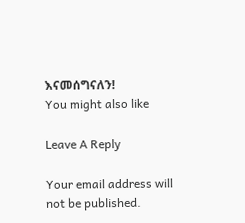እናመሰግናለን!
You might also like

Leave A Reply

Your email address will not be published.